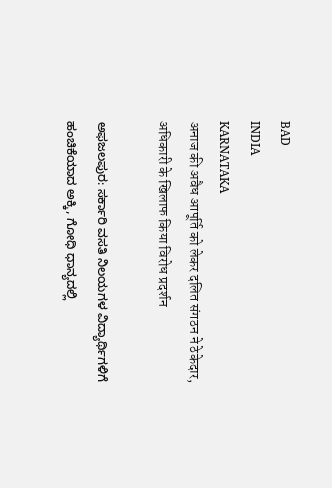BAD
INDIA
KARNATAKA
अनाज की अवैध आपूर्ति को लेकर दलित संगठन ने ठेकेदार, अधिकारी के खिलाफ किया विरोध प्रदर्शन

ಅಫಜಲಪುರ: ಸರ್ಕಾರಿ ವಸತಿ ನಿಲಯಗಳ ವಿದ್ಯಾರ್ಥಿಗಳಿಗೆ ಹಂಚಿಕೆಯಾದ ಅಕ್ಕಿ, ಗೋಧಿ ಧಾನ್ಯದಲ್ಲಿ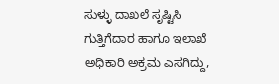ಸುಳ್ಳು ದಾಖಲೆ ಸೃಷ್ಟಿಸಿ ಗುತ್ತಿಗೆದಾರ ಹಾಗೂ ಇಲಾಖೆ ಅಧಿಕಾರಿ ಅಕ್ರಮ ಎಸಗಿದ್ದು,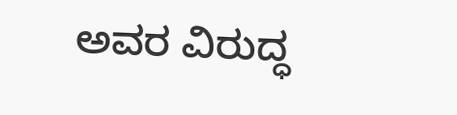ಅವರ ವಿರುದ್ಧ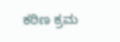ಕಠಿಣ ಕ್ರಮ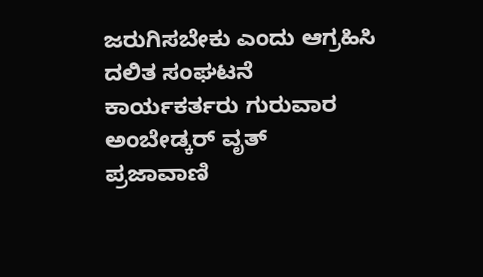ಜರುಗಿಸಬೇಕು ಎಂದು ಆಗ್ರಹಿಸಿ ದಲಿತ ಸಂಘಟನೆ ಕಾರ್ಯಕರ್ತರು ಗುರುವಾರ ಅಂಬೇಡ್ಕರ್ ವೃತ್
ಪ್ರಜಾವಾಣಿ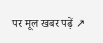पर मूल खबर पढ़ें ↗